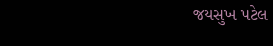જયસુખ પટેલ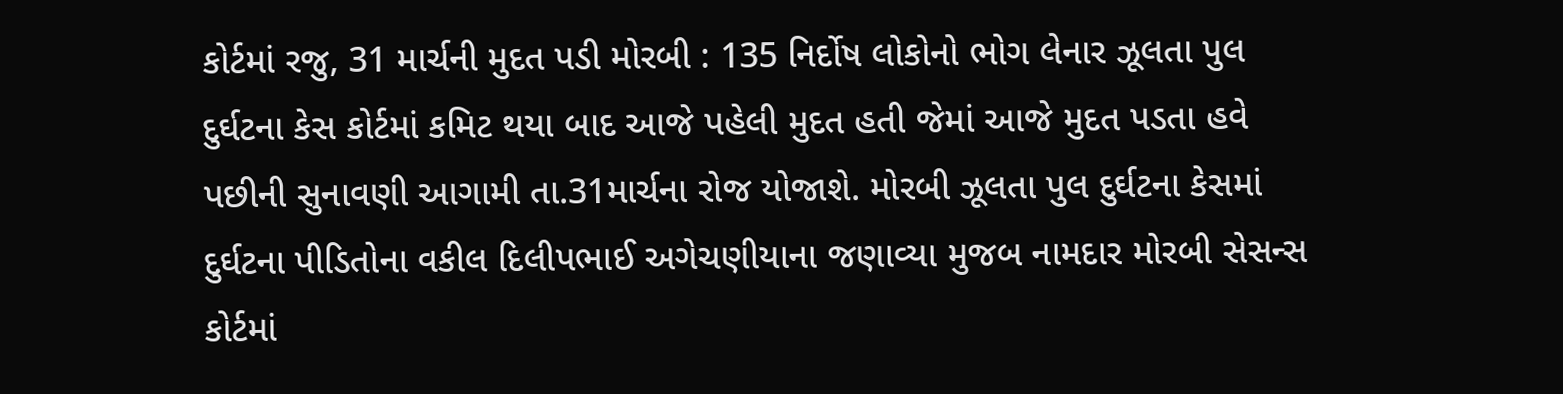કોર્ટમાં રજુ, 31 માર્ચની મુદત પડી મોરબી : 135 નિર્દોષ લોકોનો ભોગ લેનાર ઝૂલતા પુલ દુર્ઘટના કેસ કોર્ટમાં કમિટ થયા બાદ આજે પહેલી મુદત હતી જેમાં આજે મુદત પડતા હવે પછીની સુનાવણી આગામી તા.31માર્ચના રોજ યોજાશે. મોરબી ઝૂલતા પુલ દુર્ઘટના કેસમાં દુર્ઘટના પીડિતોના વકીલ દિલીપભાઈ અગેચણીયાના જણાવ્યા મુજબ નામદાર મોરબી સેસન્સ કોર્ટમાં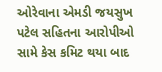ઓરેવાના એમડી જયસુખ પટેલ સહિતના આરોપીઓ સામે કેસ કમિટ થયા બાદ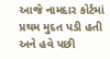આજે નામદાર કોર્ટમાં પ્રથમ મુદત પડી હતી અને હવે પછી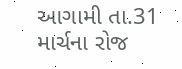આગામી તા.31 માર્ચના રોજ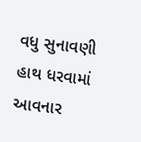વધુ સુનાવણી હાથ ધરવામાં આવનાર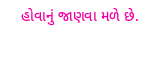હોવાનું જાણવા મળે છે.